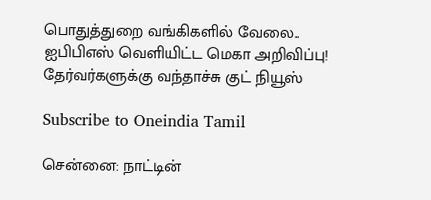பொதுத்துறை வங்கிகளில் வேலை.. ஐபிபிஎஸ் வெளியிட்ட மெகா அறிவிப்பு! தேர்வர்களுக்கு வந்தாச்சு குட் நியூஸ்

Subscribe to Oneindia Tamil

சென்னை: நாட்டின்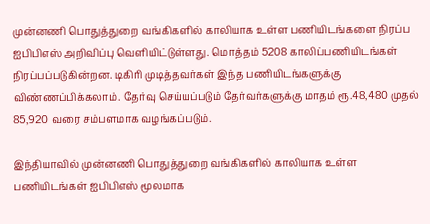முன்னணி பொதுத்துறை வங்கிகளில் காலியாக உள்ள பணியிடங்களை நிரப்ப ஐபிபிஎஸ் அறிவிப்பு வெளியிட்டுள்ளது. மொத்தம் 5208 காலிப்பணியிடங்கள் நிரப்பப்படுகின்றன. டிகிரி முடித்தவர்கள் இந்த பணியிடங்களுக்கு விண்ணப்பிக்கலாம். தேர்வு செய்யப்படும் தேர்வர்களுக்கு மாதம் ரூ.48,480 முதல் 85,920 வரை சம்பளமாக வழங்கப்படும்.

இந்தியாவில் முன்னணி பொதுத்துறை வங்கிகளில் காலியாக உள்ள பணியிடங்கள் ஐபிபிஎஸ் மூலமாக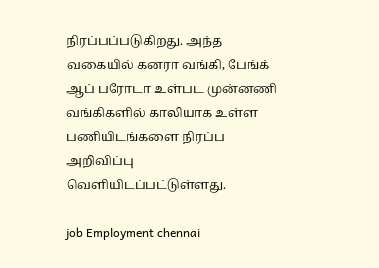நிரப்பப்படுகிறது. அந்த வகையில் கனரா வங்கி, பேங்க் ஆப் பரோடா உள்பட முன்னணி வங்கிகளில் காலியாக உள்ள பணியிடங்களை நிரப்ப அறிவிப்பு வெளியிடப்பட்டுள்ளது.

job Employment chennai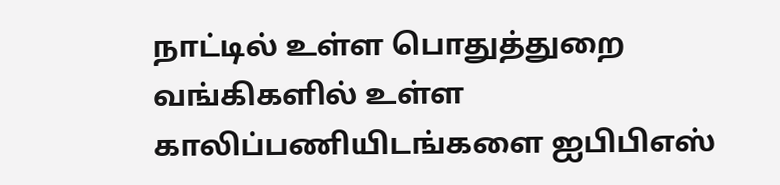நாட்டில் உள்ள பொதுத்துறை வங்கிகளில் உள்ள காலிப்பணியிடங்களை ஐபிபிஎஸ்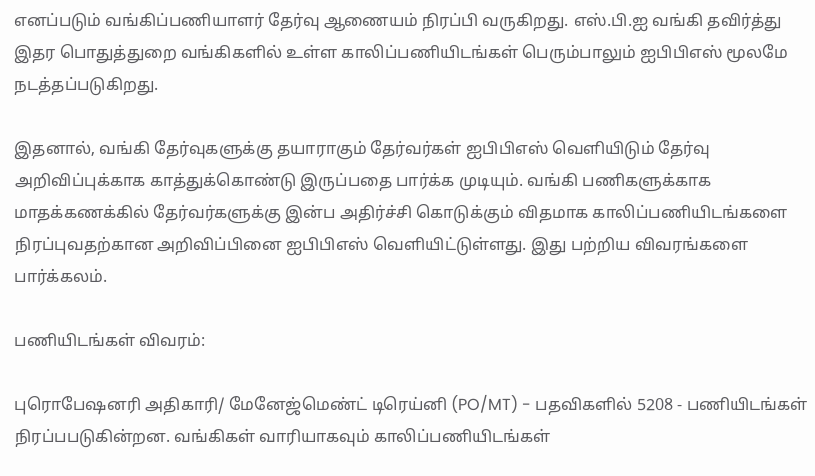எனப்படும் வங்கிப்பணியாளர் தேர்வு ஆணையம் நிரப்பி வருகிறது. எஸ்.பி.ஐ வங்கி தவிர்த்து இதர பொதுத்துறை வங்கிகளில் உள்ள காலிப்பணியிடங்கள் பெரும்பாலும் ஐபிபிஎஸ் மூலமே நடத்தப்படுகிறது.

இதனால், வங்கி தேர்வுகளுக்கு தயாராகும் தேர்வர்கள் ஐபிபிஎஸ் வெளியிடும் தேர்வு அறிவிப்புக்காக காத்துக்கொண்டு இருப்பதை பார்க்க முடியும். வங்கி பணிகளுக்காக மாதக்கணக்கில் தேர்வர்களுக்கு இன்ப அதிர்ச்சி கொடுக்கும் விதமாக காலிப்பணியிடங்களை நிரப்புவதற்கான அறிவிப்பினை ஐபிபிஎஸ் வெளியிட்டுள்ளது. இது பற்றிய விவரங்களை பார்க்கலம்.

பணியிடங்கள் விவரம்:

புரொபேஷனரி அதிகாரி/ மேனேஜ்மெண்ட் டிரெய்னி (PO/MT) - பதவிகளில் 5208 - பணியிடங்கள் நிரப்பபடுகின்றன. வங்கிகள் வாரியாகவும் காலிப்பணியிடங்கள்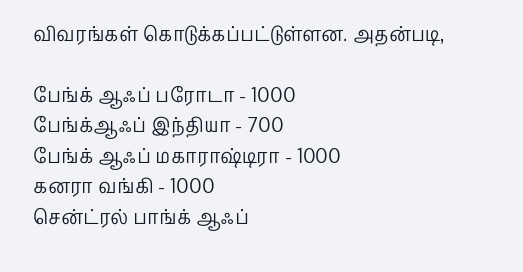விவரங்கள் கொடுக்கப்பட்டுள்ளன. அதன்படி,

பேங்க் ஆஃப் பரோடா - 1000
பேங்க்ஆஃப் இந்தியா - 700
பேங்க் ஆஃப் மகாராஷ்டிரா - 1000
கனரா வங்கி - 1000
சென்ட்ரல் பாங்க் ஆஃப்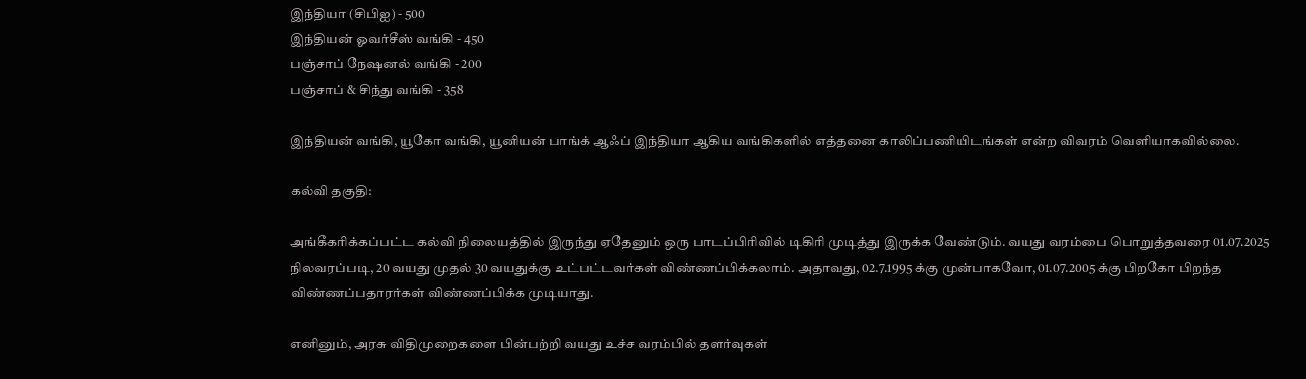இந்தியா (சிபிஐ) - 500
இந்தியன் ஓவர்சீஸ் வங்கி - 450
பஞ்சாப் நேஷனல் வங்கி - 200
பஞ்சாப் & சிந்து வங்கி - 358

இந்தியன் வங்கி, யூகோ வங்கி, யூனியன் பாங்க் ஆஃப் இந்தியா ஆகிய வங்கிகளில் எத்தனை காலிப்பணியிடங்கள் என்ற விவரம் வெளியாகவில்லை.

கல்வி தகுதி:

அங்கீகரிக்கப்பட்ட கல்வி நிலையத்தில் இருந்து ஏதேனும் ஒரு பாடப்பிரிவில் டிகிரி முடித்து இருக்க வேண்டும். வயது வரம்பை பொறுத்தவரை 01.07.2025 நிலவரப்படி, 20 வயது முதல் 30 வயதுக்கு உட்பட்டவர்கள் விண்ணப்பிக்கலாம். அதாவது, 02.7.1995 க்கு முன்பாகவோ, 01.07.2005 க்கு பிறகோ பிறந்த விண்ணப்பதாரர்கள் விண்ணப்பிக்க முடியாது.

எனினும், அரசு விதிமுறைகளை பின்பற்றி வயது உச்ச வரம்பில் தளர்வுகள்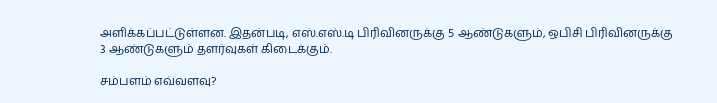அளிக்கப்பட்டுள்ளன. இதன்படி, எஸ்.எஸ்.டி பிரிவினருக்கு 5 ஆண்டுகளும், ஒபிசி பிரிவினருக்கு 3 ஆண்டுகளும் தளர்வுகள் கிடைக்கும்.

சம்பளம் எவ்வளவு?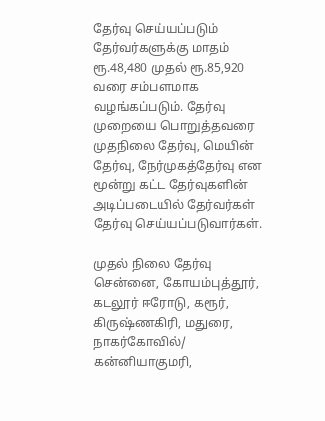தேர்வு செய்யப்படும் தேர்வர்களுக்கு மாதம் ரூ.48,480 முதல் ரூ.85,920 வரை சம்பளமாக வழங்கப்படும். தேர்வு முறையை பொறுத்தவரை முதநிலை தேர்வு, மெயின் தேர்வு, நேர்முகத்தேர்வு என மூன்று கட்ட தேர்வுகளின் அடிப்படையில் தேர்வர்கள் தேர்வு செய்யப்படுவார்கள்.

முதல் நிலை தேர்வு சென்னை, கோயம்புத்தூர், கடலூர் ஈரோடு, கரூர், கிருஷ்ணகிரி, மதுரை, நாகர்கோவில்/ கன்னியாகுமரி,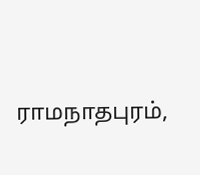ராமநாதபுரம்,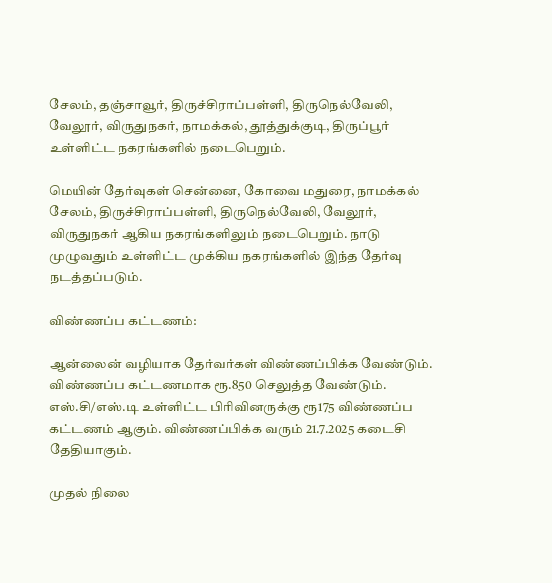சேலம், தஞ்சாவூர், திருச்சிராப்பள்ளி, திருநெல்வேலி, வேலூர், விருதுநகர், நாமக்கல், தூத்துக்குடி, திருப்பூர் உள்ளிட்ட நகரங்களில் நடைபெறும்.

மெயின் தேர்வுகள் சென்னை, கோவை மதுரை, நாமக்கல் சேலம், திருச்சிராப்பள்ளி, திருநெல்வேலி, வேலூர், விருதுநகர் ஆகிய நகரங்களிலும் நடைபெறும். நாடு முழுவதும் உள்ளிட்ட முக்கிய நகரங்களில் இந்த தேர்வு நடத்தப்படும்.

விண்ணப்ப கட்டணம்:

ஆன்லைன் வழியாக தேர்வர்கள் விண்ணப்பிக்க வேண்டும். விண்ணப்ப கட்டணமாக ரூ.850 செலுத்த வேண்டும். எஸ்.சி/எஸ்.டி உள்ளிட்ட பிரிவினருக்கு ரூ175 விண்ணப்ப கட்டணம் ஆகும். விண்ணப்பிக்க வரும் 21.7.2025 கடைசி தேதியாகும்.

முதல் நிலை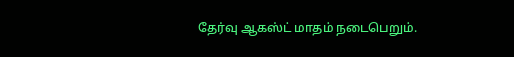தேர்வு ஆகஸ்ட் மாதம் நடைபெறும்.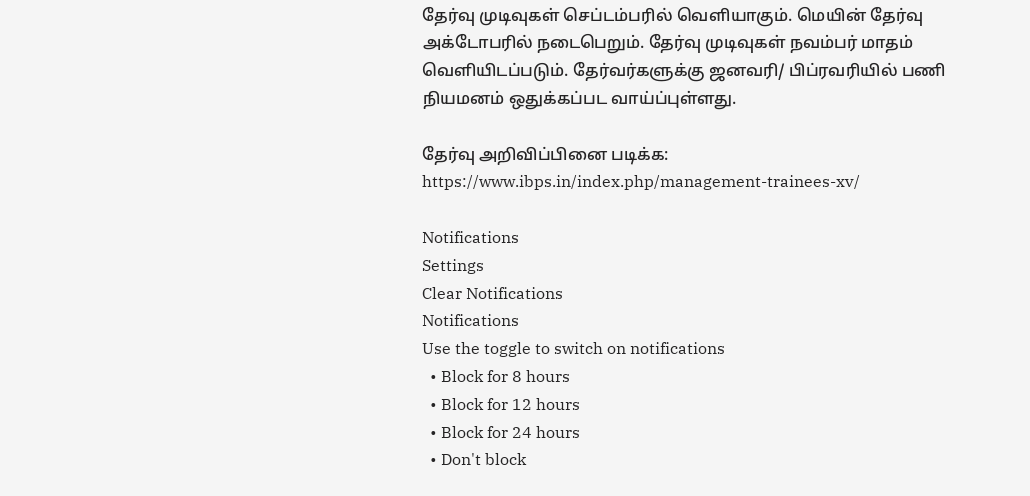தேர்வு முடிவுகள் செப்டம்பரில் வெளியாகும். மெயின் தேர்வு அக்டோபரில் நடைபெறும். தேர்வு முடிவுகள் நவம்பர் மாதம் வெளியிடப்படும். தேர்வர்களுக்கு ஜனவரி/ பிப்ரவரியில் பணி நியமனம் ஒதுக்கப்பட வாய்ப்புள்ளது.

தேர்வு அறிவிப்பினை படிக்க: https://www.ibps.in/index.php/management-trainees-xv/

Notifications
Settings
Clear Notifications
Notifications
Use the toggle to switch on notifications
  • Block for 8 hours
  • Block for 12 hours
  • Block for 24 hours
  • Don't block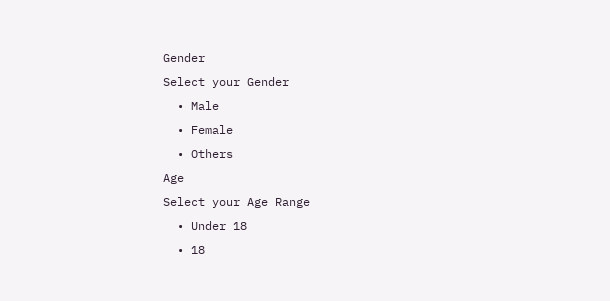Gender
Select your Gender
  • Male
  • Female
  • Others
Age
Select your Age Range
  • Under 18
  • 18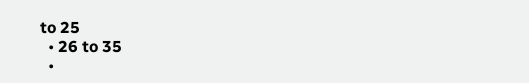to 25
  • 26 to 35
  •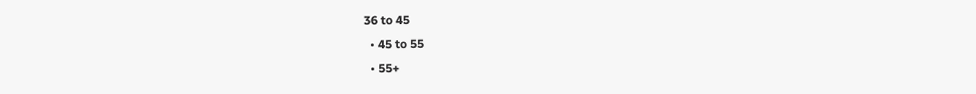36 to 45
  • 45 to 55
  • 55+